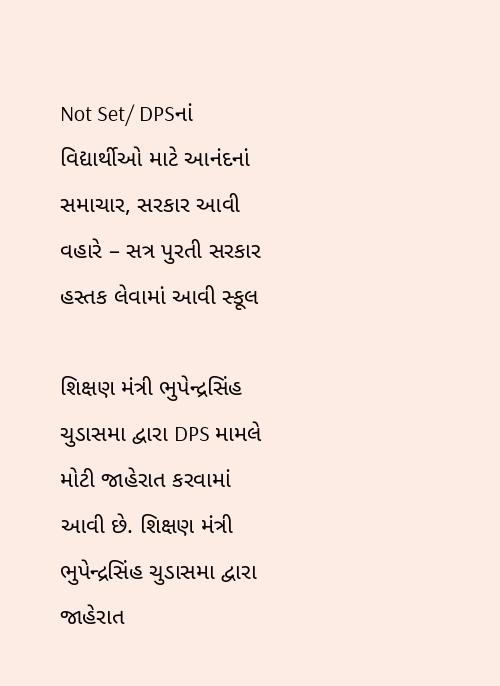Not Set/ DPSનાં વિદ્યાર્થીઓ માટે આનંદનાં સમાચાર, સરકાર આવી વહારે – સત્ર પુરતી સરકાર હસ્તક લેવામાં આવી સ્કૂલ

શિક્ષણ મંત્રી ભુપેન્દ્રસિંહ ચુડાસમા દ્વારા DPS મામલે મોટી જાહેરાત કરવામાં આવી છે. શિક્ષણ મંત્રી ભુપેન્દ્રસિંહ ચુડાસમા દ્વારા જાહેરાત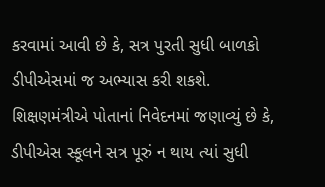કરવામાં આવી છે કે, સત્ર પુરતી સુધી બાળકો ડીપીએસમાં જ અભ્યાસ કરી શકશે. શિક્ષણમંત્રીએ પોતાનાં નિવેદનમાં જણાવ્યું છે કે, ડીપીએસ સ્કૂલને સત્ર પૂરું ન થાય ત્યાં સુધી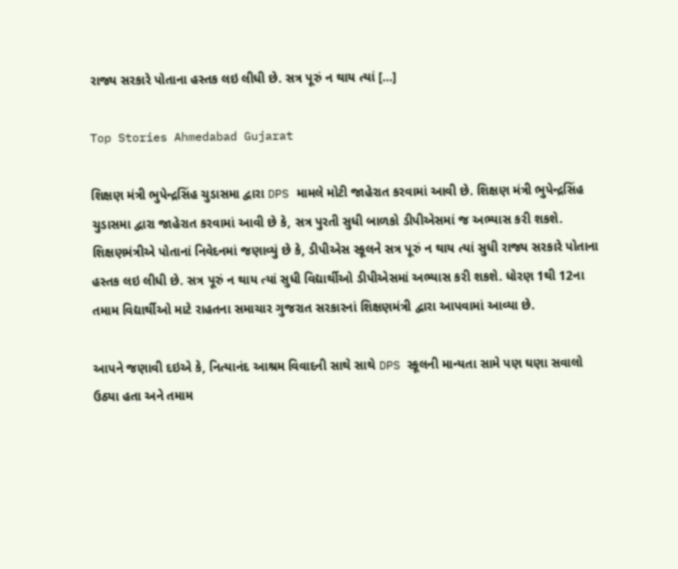રાજ્ય સરકારે પોતાના હસ્તક લઇ લીધી છે. સત્ર પૂરું ન થાય ત્યાં […]

Top Stories Ahmedabad Gujarat

શિક્ષણ મંત્રી ભુપેન્દ્રસિંહ ચુડાસમા દ્વારા DPS મામલે મોટી જાહેરાત કરવામાં આવી છે. શિક્ષણ મંત્રી ભુપેન્દ્રસિંહ ચુડાસમા દ્વારા જાહેરાત કરવામાં આવી છે કે, સત્ર પુરતી સુધી બાળકો ડીપીએસમાં જ અભ્યાસ કરી શકશે. શિક્ષણમંત્રીએ પોતાનાં નિવેદનમાં જણાવ્યું છે કે, ડીપીએસ સ્કૂલને સત્ર પૂરું ન થાય ત્યાં સુધી રાજ્ય સરકારે પોતાના હસ્તક લઇ લીધી છે. સત્ર પૂરું ન થાય ત્યાં સુધી વિદ્યાર્થીઓ ડીપીએસમાં અભ્યાસ કરી શકશે. ધોરણ 1થી 12ના તમામ વિદ્યાર્થીઓ માટે રાહતના સમાચાર ગુજરાત સરકારનાં શિક્ષણમંત્રી દ્વારા આપવામાં આવ્યા છે.

આપને જણાવી દઇએ કે, નિત્યાનંદ આશ્રમ વિવાદની સાથે સાથે DPS સ્કૂલની માન્યતા સામે પણ ઘણા સવાલો ઉઠ્યા હતા અને તમામ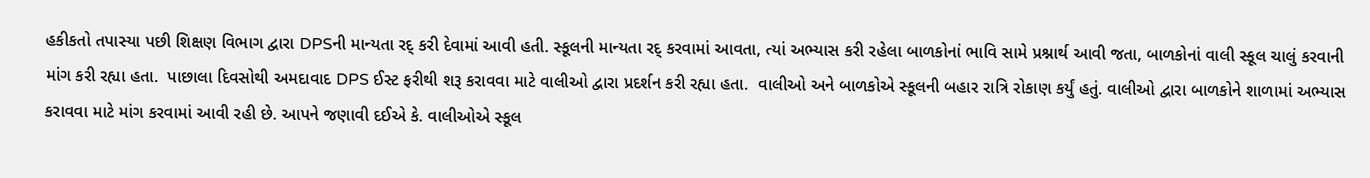હકીકતો તપાસ્યા પછી શિક્ષણ વિભાગ દ્વારા DPSની માન્યતા રદ્ કરી દેવામાં આવી હતી. સ્કૂલની માન્યતા રદ્ કરવામાં આવતા, ત્યાં અભ્યાસ કરી રહેલા બાળકોનાં ભાવિ સામે પ્રશ્નાર્થ આવી જતા, બાળકોનાં વાલી સ્કૂલ ચાલું કરવાની માંગ કરી રહ્યા હતા.  પાછાલા દિવસોથી અમદાવાદ DPS ઈસ્ટ ફરીથી શરૂ કરાવવા માટે વાલીઓ દ્વારા પ્રદર્શન કરી રહ્યા હતા.  વાલીઓ અને બાળકોએ સ્કૂલની બહાર રાત્રિ રોકાણ કર્યું હતું. વાલીઓ દ્વારા બાળકોને શાળામાં અભ્યાસ કરાવવા માટે માંગ કરવામાં આવી રહી છે. આપને જણાવી દઈએ કે. વાલીઓએ સ્કૂલ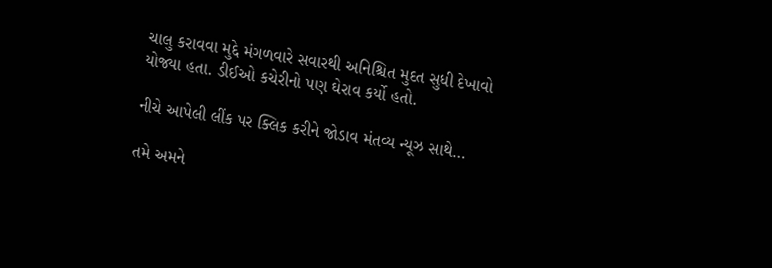ચાલુ કરાવવા મુદ્દે મંગળવારે સવારથી અનિશ્ચિત મુદત સુધી દેખાવો યોજ્યા હતા. ડીઈઓ કચેરીનો પણ ઘેરાવ કર્યો હતો.

નીચે આપેલી લીંક પર ક્લિક કરીને જોડાવ મંતવ્ય ન્યૂઝ સાથે…

તમે અમને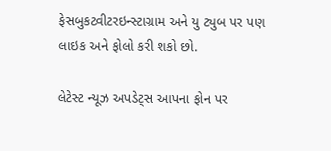ફેસબુકટ્વીટરઇન્સ્ટાગ્રામ અને યુ ટ્યુબ પર પણ લાઇક અને ફોલો કરી શકો છો.

લેટેસ્ટ ન્યૂઝ અપડેટ્સ આપના ફોન પર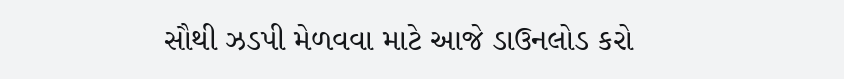સૌથી ઝડપી મેળવવા માટે આજે ડાઉનલોડ કરો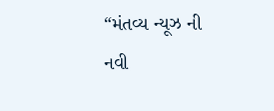“મંતવ્ય ન્યૂઝ ની નવી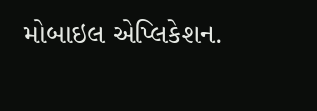મોબાઇલ એપ્લિકેશન.